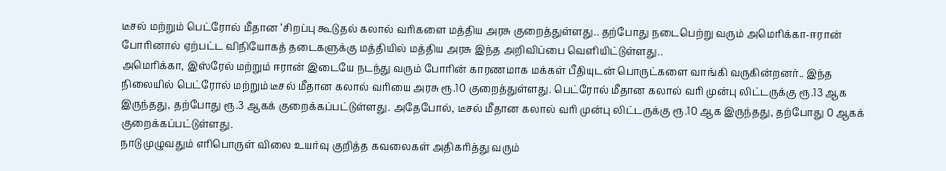டீசல் மற்றும் பெட்ரோல் மீதான ‘சிறப்பு கூடுதல் கலால் வரிகளை மத்திய அரசு குறைத்துள்ளது.. தற்போது நடைபெற்று வரும் அமெரிக்கா-ஈரான் போரினால் ஏற்பட்ட விநியோகத் தடைகளுக்கு மத்தியில் மத்திய அரசு இந்த அறிவிப்பை வெளியிட்டுள்ளது..
அமெரிக்கா, இஸ்ரேல் மற்றும் ஈரான் இடையே நடந்து வரும் போரின் காரணமாக மக்கள் பீதியுடன் பொருட்களை வாங்கி வருகின்றனர்.. இந்த நிலையில் பெட்ரோல் மற்றும் டீசல் மீதான கலால் வரியை அரசு ரூ.10 குறைத்துள்ளது. பெட்ரோல் மீதான கலால் வரி முன்பு லிட்டருக்கு ரூ.13 ஆக இருந்தது, தற்போது ரூ.3 ஆகக் குறைக்கப்பட்டுள்ளது. அதேபோல், டீசல் மீதான கலால் வரி முன்பு லிட்டருக்கு ரூ.10 ஆக இருந்தது, தற்போது 0 ஆகக் குறைக்கப்பட்டுள்ளது.
நாடு முழுவதும் எரிபொருள் விலை உயர்வு குறித்த கவலைகள் அதிகரித்து வரும்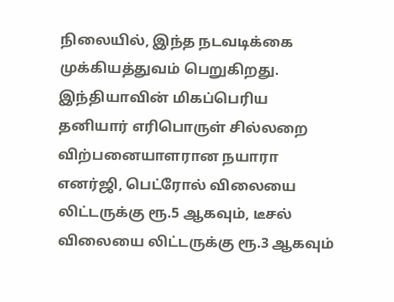நிலையில், இந்த நடவடிக்கை முக்கியத்துவம் பெறுகிறது. இந்தியாவின் மிகப்பெரிய தனியார் எரிபொருள் சில்லறை விற்பனையாளரான நயாரா எனர்ஜி, பெட்ரோல் விலையை லிட்டருக்கு ரூ.5 ஆகவும், டீசல் விலையை லிட்டருக்கு ரூ.3 ஆகவும்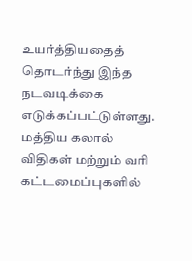உயர்த்தியதைத் தொடர்ந்து இந்த நடவடிக்கை எடுக்கப்பட்டுள்ளது.
மத்திய கலால் விதிகள் மற்றும் வரி கட்டமைப்புகளில்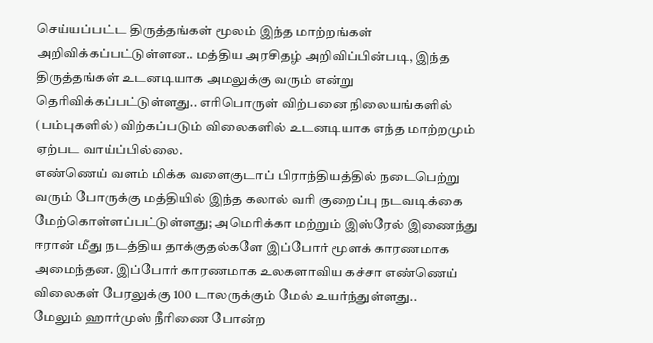செய்யப்பட்ட திருத்தங்கள் மூலம் இந்த மாற்றங்கள் அறிவிக்கப்பட்டுள்ளன.. மத்திய அரசிதழ் அறிவிப்பின்படி, இந்த திருத்தங்கள் உடனடியாக அமலுக்கு வரும் என்று தெரிவிக்கப்பட்டுள்ளது.. எரிபொருள் விற்பனை நிலையங்களில் (பம்புகளில்) விற்கப்படும் விலைகளில் உடனடியாக எந்த மாற்றமும் ஏற்பட வாய்ப்பில்லை.
எண்ணெய் வளம் மிக்க வளைகுடாப் பிராந்தியத்தில் நடைபெற்று வரும் போருக்கு மத்தியில் இந்த கலால் வரி குறைப்பு நடவடிக்கை மேற்கொள்ளப்பட்டுள்ளது; அமெரிக்கா மற்றும் இஸ்ரேல் இணைந்து ஈரான் மீது நடத்திய தாக்குதல்களே இப்போர் மூளக் காரணமாக அமைந்தன. இப்போர் காரணமாக உலகளாவிய கச்சா எண்ணெய் விலைகள் பேரலுக்கு 100 டாலருக்கும் மேல் உயர்ந்துள்ளது..
மேலும் ஹார்முஸ் நீரிணை போன்ற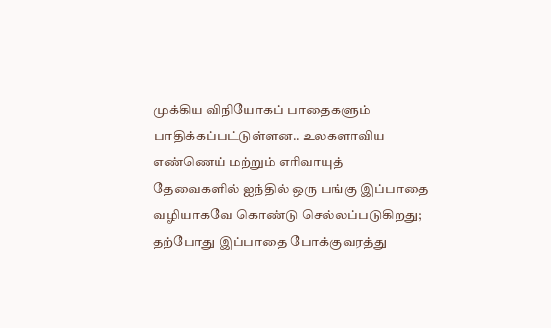முக்கிய விநியோகப் பாதைகளும் பாதிக்கப்பட்டுள்ளன.. உலகளாவிய எண்ணெய் மற்றும் எரிவாயுத் தேவைகளில் ஐந்தில் ஒரு பங்கு இப்பாதை வழியாகவே கொண்டு செல்லப்படுகிறது; தற்போது இப்பாதை போக்குவரத்து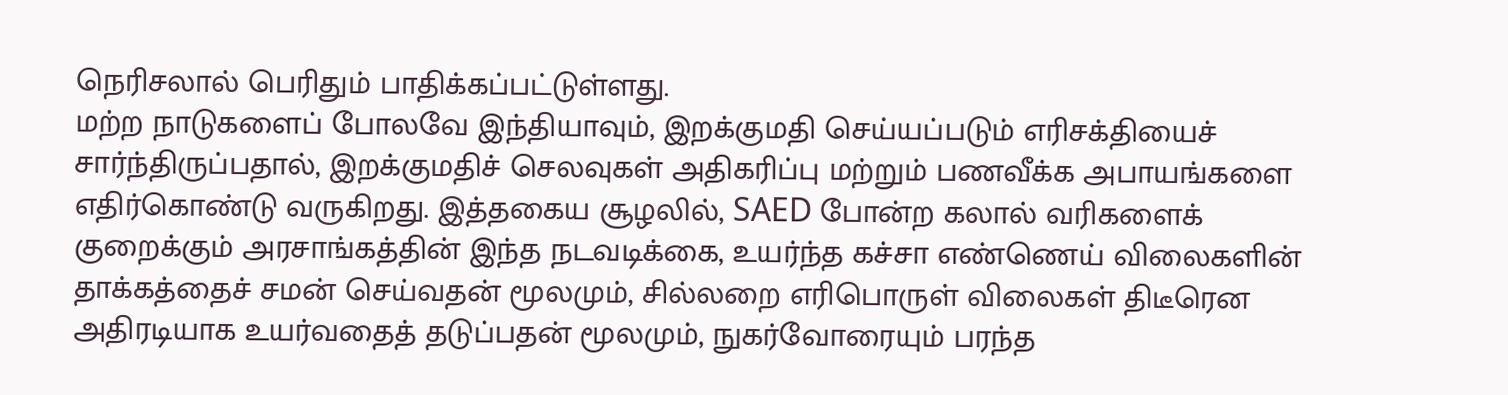நெரிசலால் பெரிதும் பாதிக்கப்பட்டுள்ளது.
மற்ற நாடுகளைப் போலவே இந்தியாவும், இறக்குமதி செய்யப்படும் எரிசக்தியைச் சார்ந்திருப்பதால், இறக்குமதிச் செலவுகள் அதிகரிப்பு மற்றும் பணவீக்க அபாயங்களை எதிர்கொண்டு வருகிறது. இத்தகைய சூழலில், SAED போன்ற கலால் வரிகளைக் குறைக்கும் அரசாங்கத்தின் இந்த நடவடிக்கை, உயர்ந்த கச்சா எண்ணெய் விலைகளின் தாக்கத்தைச் சமன் செய்வதன் மூலமும், சில்லறை எரிபொருள் விலைகள் திடீரென அதிரடியாக உயர்வதைத் தடுப்பதன் மூலமும், நுகர்வோரையும் பரந்த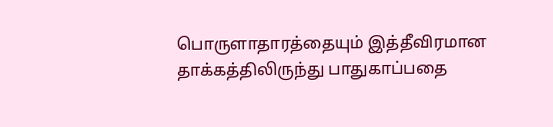பொருளாதாரத்தையும் இத்தீவிரமான தாக்கத்திலிருந்து பாதுகாப்பதை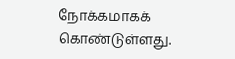நோக்கமாகக் கொண்டுள்ளது.